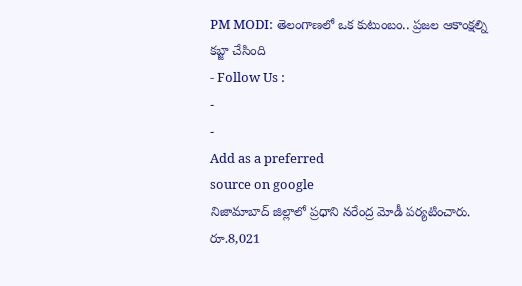PM MODI: తెలంగాణలో ఒక కుటుంబం.. ప్రజల ఆకాంక్షల్ని కబ్జా చేసింది
- Follow Us :
-
-
Add as a preferred
source on google
నిజామాబాద్ జిల్లాలో ప్రధాని నరేంద్ర మోడీ పర్యటించారు. రూ.8,021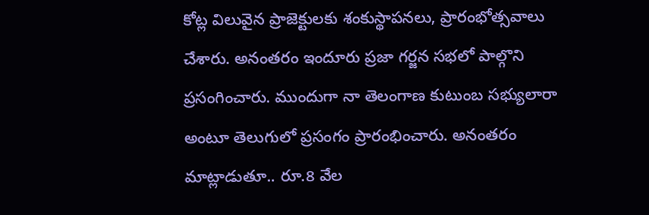కోట్ల విలువైన ప్రాజెక్టులకు శంకుస్థాపనలు, ప్రారంభోత్సవాలు చేశారు. అనంతరం ఇందూరు ప్రజా గర్జన సభలో పాల్గొని ప్రసంగించారు. ముందుగా నా తెలంగాణ కుటుంబ సభ్యులారా అంటూ తెలుగులో ప్రసంగం ప్రారంభించారు. అనంతరం మాట్లాడుతూ.. రూ.8 వేల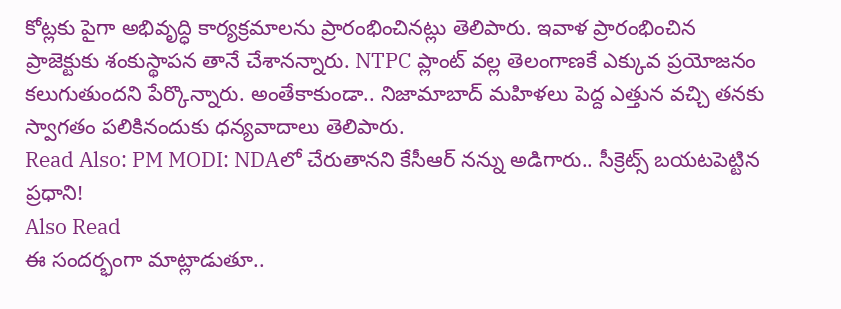కోట్లకు పైగా అభివృద్ధి కార్యక్రమాలను ప్రారంభించినట్లు తెలిపారు. ఇవాళ ప్రారంభించిన ప్రాజెక్టుకు శంకుస్థాపన తానే చేశానన్నారు. NTPC ప్లాంట్ వల్ల తెలంగాణకే ఎక్కువ ప్రయోజనం కలుగుతుందని పేర్కొన్నారు. అంతేకాకుండా.. నిజామాబాద్ మహిళలు పెద్ద ఎత్తున వచ్చి తనకు స్వాగతం పలికినందుకు ధన్యవాదాలు తెలిపారు.
Read Also: PM MODI: NDAలో చేరుతానని కేసీఆర్ నన్ను అడిగారు.. సీక్రెట్స్ బయటపెట్టిన ప్రధాని!
Also Read
ఈ సందర్భంగా మాట్లాడుతూ..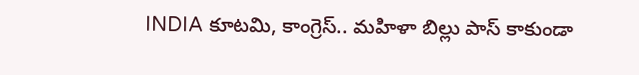INDIA కూటమి, కాంగ్రెస్.. మహిళా బిల్లు పాస్ కాకుండా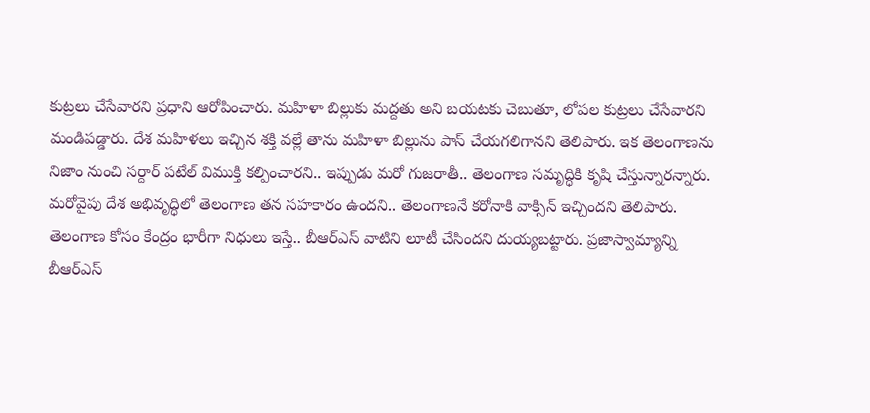కుట్రలు చేసేవారని ప్రధాని ఆరోపించారు. మహిళా బిల్లుకు మద్దతు అని బయటకు చెబుతూ, లోపల కుట్రలు చేసేవారని మండిపడ్డారు. దేశ మహిళలు ఇచ్చిన శక్తి వల్లే తాను మహిళా బిల్లును పాస్ చేయగలిగానని తెలిపారు. ఇక తెలంగాణను నిజాం నుంచి సర్దార్ పటేల్ విముక్తి కల్పించారని.. ఇప్పుడు మరో గుజరాతీ.. తెలంగాణ సమృద్ధికి కృషి చేస్తున్నారన్నారు. మరోవైపు దేశ అభివృద్ధిలో తెలంగాణ తన సహకారం ఉందని.. తెలంగాణనే కరోనాకి వాక్సిన్ ఇచ్చిందని తెలిపారు. తెలంగాణ కోసం కేంద్రం భారీగా నిధులు ఇస్తే.. బీఆర్ఎస్ వాటిని లూటీ చేసిందని దుయ్యబట్టారు. ప్రజాస్వామ్యాన్ని బీఆర్ఎస్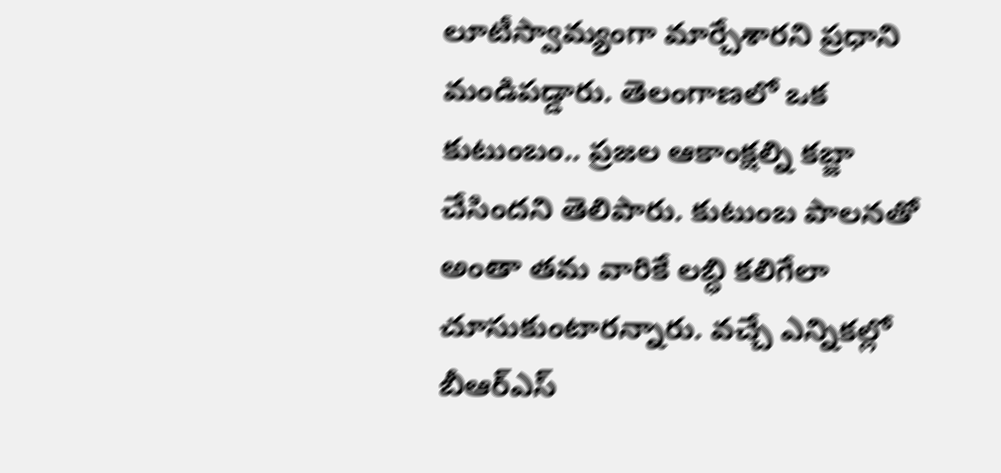లూటీస్వామ్యంగా మార్చేశారని ప్రధాని మండిపడ్డారు. తెలంగాణలో ఒక కుటుంబం.. ప్రజల ఆకాంక్షల్ని కబ్జా చేసిందని తెలిపారు. కుటుంబ పాలనతో అంతా తమ వారికే లబ్ధి కలిగేలా చూసుకుంటారన్నారు. వచ్చే ఎన్నికల్లో బీఆర్ఎస్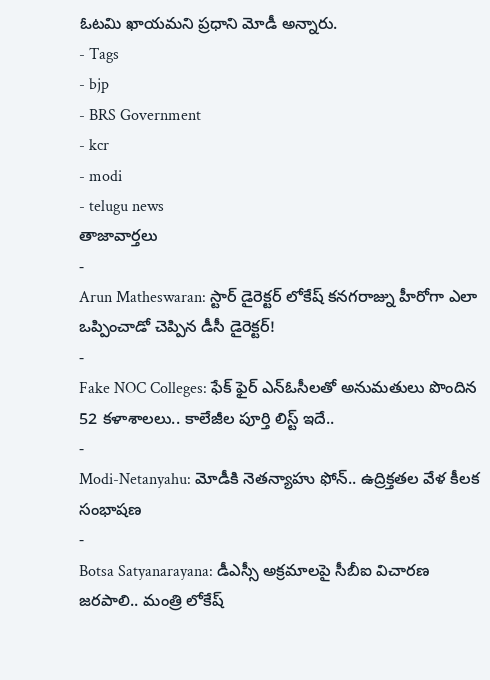ఓటమి ఖాయమని ప్రధాని మోడీ అన్నారు.
- Tags
- bjp
- BRS Government
- kcr
- modi
- telugu news
తాజావార్తలు
-
Arun Matheswaran: స్టార్ డైరెక్టర్ లోకేష్ కనగరాజ్ను హీరోగా ఎలా ఒప్పించాడో చెప్పిన డీసీ డైరెక్టర్!
-
Fake NOC Colleges: ఫేక్ ఫైర్ ఎన్ఓసీలతో అనుమతులు పొందిన 52 కళాశాలలు.. కాలేజీల పూర్తి లిస్ట్ ఇదే..
-
Modi-Netanyahu: మోడీకి నెతన్యాహు ఫోన్.. ఉద్రిక్తతల వేళ కీలక సంభాషణ
-
Botsa Satyanarayana: డీఎస్సీ అక్రమాలపై సీబీఐ విచారణ జరపాలి.. మంత్రి లోకేష్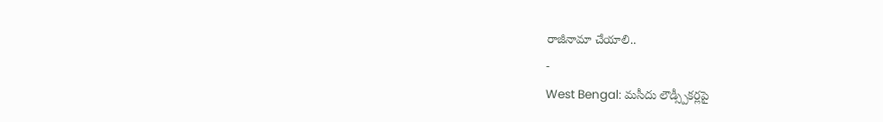రాజీనామా చేయాలి..
-
West Bengal: మసీదు లౌడ్స్పీకర్లపై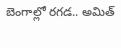బెంగాల్లో రగడ.. అమిత్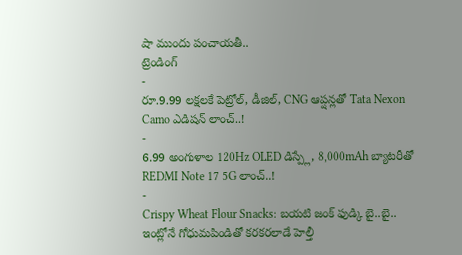షా ముందు పంచాయతీ..
ట్రెండింగ్
-
రూ.9.99 లక్షలకే పెట్రోల్, డీజిల్, CNG ఆప్షన్లతో Tata Nexon Camo ఎడిషన్ లాంచ్..!
-
6.99 అంగుళాల 120Hz OLED డిస్ప్లే, 8,000mAh బ్యాటరీతో REDMI Note 17 5G లాంచ్..!
-
Crispy Wheat Flour Snacks: బయటి జంక్ ఫుడ్కి బై..బై.. ఇంట్లోనే గోధుమపిండితో కరకరలాడే హెల్తీ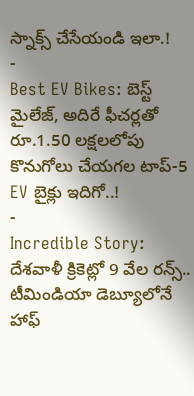స్నాక్స్ చేసేయండి ఇలా.!
-
Best EV Bikes: బెస్ట్ మైలేజ్, అదిరే ఫీచర్లతో రూ.1.50 లక్షలలోపు కొనుగోలు చేయగల టాప్-5 EV బైక్లు ఇదిగో..!
-
Incredible Story: దేశవాళీ క్రికెట్లో 9 వేల రన్స్.. టీమిండియా డెబ్యూలోనే హాఫ్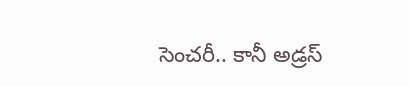సెంచరీ.. కానీ అడ్రస్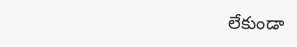లేకుండా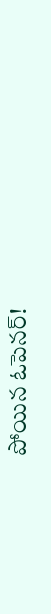పోయిన ఓపెనర్!